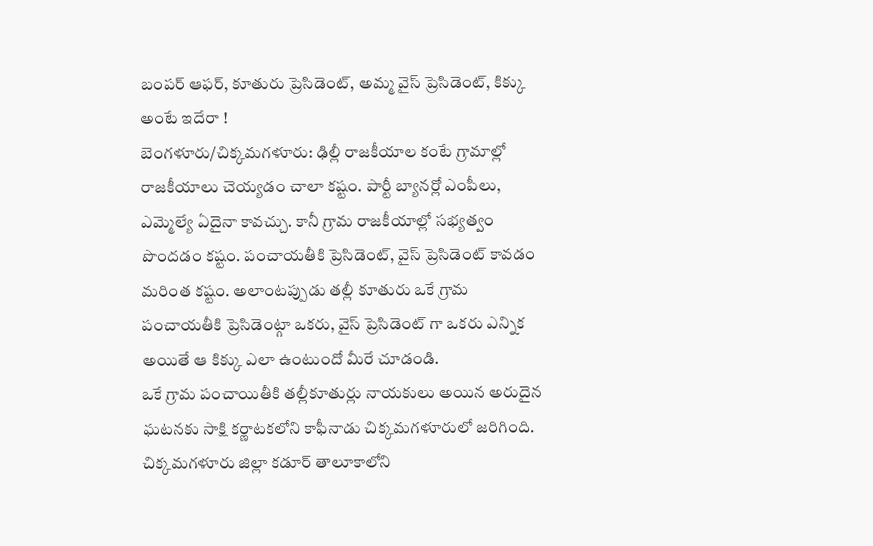బంపర్ ఆఫర్, కూతురు ప్రెసిడెంట్, అమ్మ వైస్ ప్రెసిడెంట్, కిక్కు అంటే ఇదేరా !
బెంగళూరు/చిక్కమగళూరు: ఢిల్లీ రాజకీయాల కంటే గ్రామాల్లో రాజకీయాలు చెయ్యడం చాలా కష్టం. పార్టీ బ్యానర్లో ఎంపీలు, ఎమ్మెల్యే ఏదైనా కావచ్చు. కానీ గ్రామ రాజకీయాల్లో సభ్యత్వం పొందడం కష్టం. పంచాయతీకి ప్రెసిడెంట్, వైస్ ప్రెసిడెంట్ కావడం మరింత కష్టం. అలాంటప్పుడు తల్లీ కూతురు ఒకే గ్రామ పంచాయతీకి ప్రెసిడెంట్గా ఒకరు, వైస్ ప్రెసిడెంట్ గా ఒకరు ఎన్నిక అయితే ఆ కిక్కు ఎలా ఉంటుందో మీరే చూడండి.
ఒకే గ్రామ పంచాయితీకి తల్లీకూతుర్లు నాయకులు అయిన అరుదైన ఘటనకు సాక్షి కర్ణాటకలోని కాఫీనాడు చిక్కమగళూరులో జరిగింది. చిక్కమగళూరు జిల్లా కడూర్ తాలూకాలోని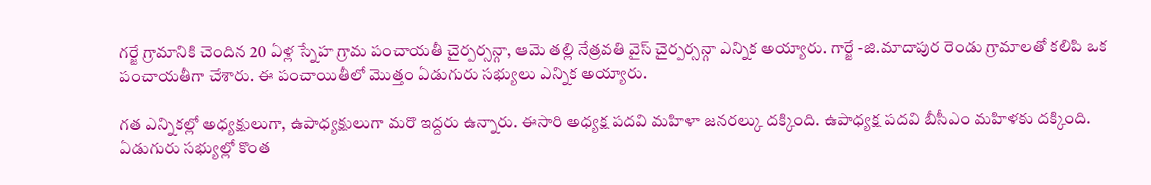గర్జే గ్రామానికి చెందిన 20 ఏళ్ల స్నేహ గ్రామ పంచాయతీ చైర్పర్సన్గా, ఆమె తల్లి నేత్రవతి వైస్ చైర్పర్సన్గా ఎన్నిక అయ్యారు. గార్జే -జి.మాదాపుర రెండు గ్రామాలతో కలిపి ఒక పంచాయతీగా చేశారు. ఈ పంచాయితీలో మొత్తం ఏడుగురు సభ్యులు ఎన్నిక అయ్యారు.

గత ఎన్నికల్లో అధ్యక్షులుగా, ఉపాధ్యక్షులుగా మరొ ఇద్దరు ఉన్నారు. ఈసారి అధ్యక్ష పదవి మహిళా జనరల్కు దక్కింది. ఉపాధ్యక్ష పదవి బీసీఎం మహిళకు దక్కింది. ఏడుగురు సభ్యుల్లో కొంత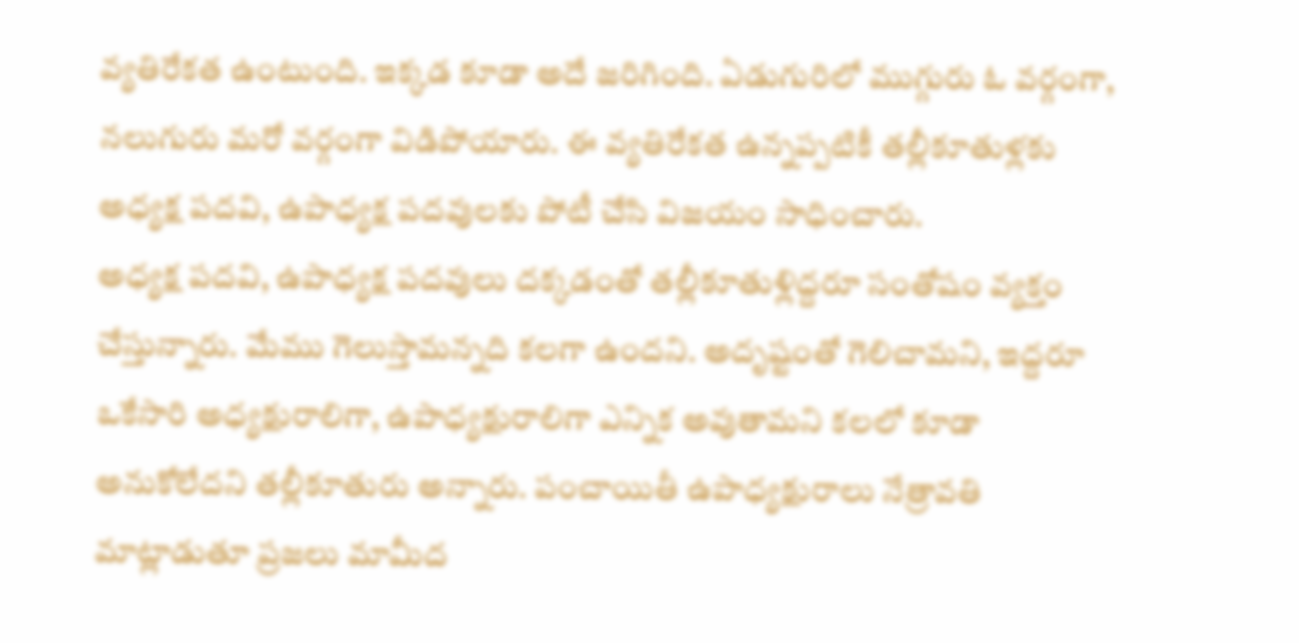వ్యతిరేకత ఉంటుంది. ఇక్కడ కూడా అదే జరిగింది. ఏడుగురిలో ముగ్గురు ఓ వర్గంగా, నలుగురు మరో వర్గంగా విడిపోయారు. ఈ వ్యతిరేకత ఉన్నప్పటికీ తల్లీకూతుళ్లకు అధ్యక్ష పదవి, ఉపాధ్యక్ష పదవులకు పోటీ చేసి విజయం సాధించారు.
అధ్యక్ష పదవి, ఉపాధ్యక్ష పదవులు దక్కడంతో తల్లీకూతుళ్లిద్దరూ సంతోషం వ్యక్తం చేస్తున్నారు. మేము గెలుస్తామన్నది కలగా ఉందని. అదృష్టంతో గెలిచామని, ఇద్దరూ ఒకేసారి అధ్యక్షురాలిగా, ఉపాధ్యక్షురాలిగా ఎన్నిక అవుతామని కలలో కూడా అనుకోలేదని తల్లీకూతురు అన్నారు. పంచాయితీ ఉపాధ్యక్షురాలు నేత్రావతి మాట్లాడుతూ ప్రజలు మామీద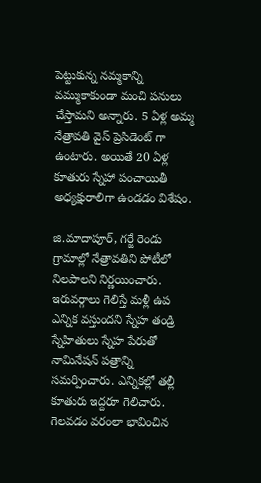పెట్టుకున్న నమ్మకాన్ని వమ్ముకాకుండా మంచి పనులు చేస్తామని అన్నారు. 5 ఏళ్ల అమ్మ నేత్రావతి వైస్ ప్రెసిడెంట్ గా ఉంటారు. అయితే 20 ఏళ్ల కూతురు స్నేహా పంచాయితీ అధ్యక్షురాలిగా ఉండడం విశేషం.

జి.మాదాపూర్, గర్జే రెండు గ్రామాల్లో నేత్రావతిని పోటీలో నిలపాలని నిర్ణయించారు. ఇరువర్గాలు గెలిస్తే మళ్లీ ఉప ఎన్నిక వస్తుందని స్నేహ తండ్రి స్నేహితులు స్నేహ పేరుతో నామినేషన్ పత్రాన్ని సమర్పించారు. ఎన్నికల్లో తల్లీ కూతురు ఇద్దరూ గెలిచారు. గెలవడం వరంలా భావించిన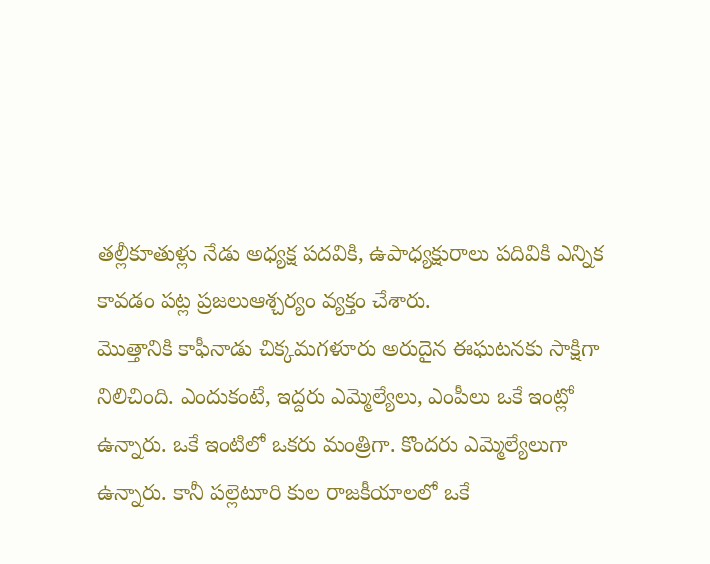తల్లీకూతుళ్లు నేడు అధ్యక్ష పదవికి, ఉపాధ్యక్షురాలు పదివికి ఎన్నిక కావడం పట్ల ప్రజలుఆశ్చర్యం వ్యక్తం చేశారు.
మొత్తానికి కాఫీనాడు చిక్కమగళూరు అరుదైన ఈఘటనకు సాక్షిగా నిలిచింది. ఎందుకంటే, ఇద్దరు ఎమ్మెల్యేలు, ఎంపీలు ఒకే ఇంట్లో ఉన్నారు. ఒకే ఇంటిలో ఒకరు మంత్రిగా. కొందరు ఎమ్మెల్యేలుగా ఉన్నారు. కానీ పల్లెటూరి కుల రాజకీయాలలో ఒకే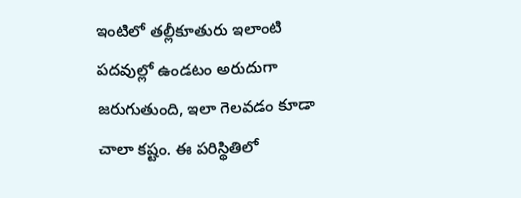ఇంటిలో తల్లీకూతురు ఇలాంటి పదవుల్లో ఉండటం అరుదుగా జరుగుతుంది, ఇలా గెలవడం కూడా చాలా కష్టం. ఈ పరిస్థితిలో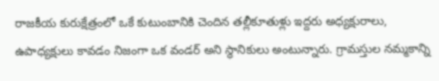రాజకీయ కురుక్షేత్రంలో ఒకే కుటుంబానికి చెందిన తల్లీకూతుళ్లు ఇద్దరు అధ్యక్షురాలు, ఉపాధ్యక్షులు కావడం నిజంగా ఒక వండర్ అని స్థానికులు అంటున్నారు. గ్రామస్తుల నమ్మకాన్ని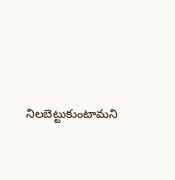నిలబెట్టుకుంటామని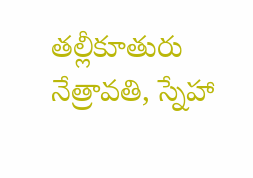తల్లీకూతురు నేత్రావతి, స్నేహా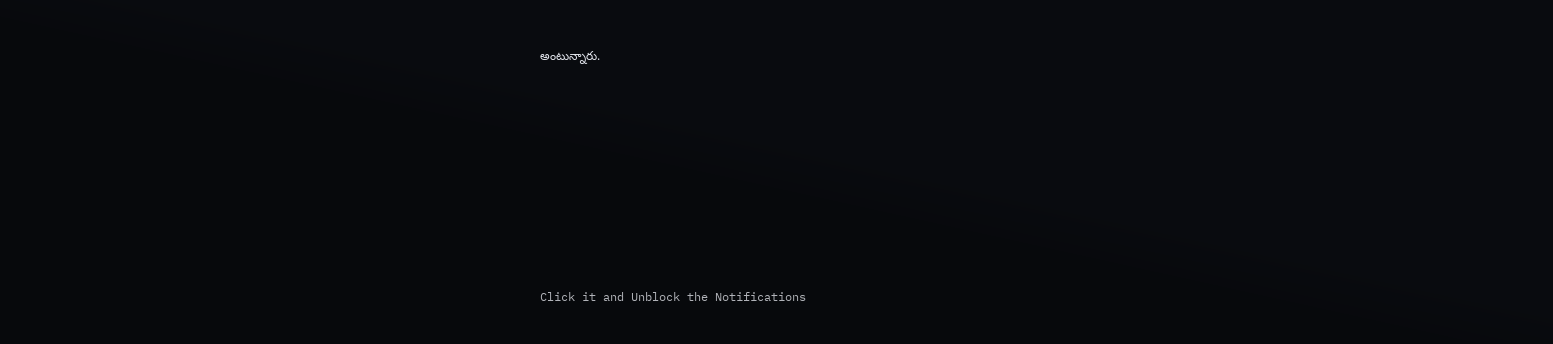అంటున్నారు.












Click it and Unblock the Notifications